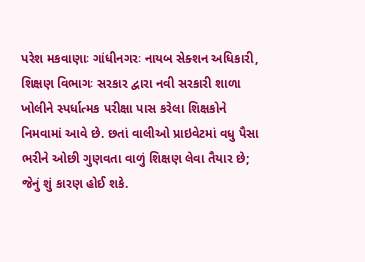પરેશ મકવાણાઃ ગાંધીનગરઃ નાયબ સેક્શન અધિકારી, શિક્ષણ વિભાગઃ સરકાર દ્વારા નવી સરકારી શાળા ખોલીને સ્પર્ધાત્મક પરીક્ષા પાસ કરેલા શિક્ષકોને નિમવામાં આવે છે. છતાં વાલીઓ પ્રાઇવેટમાં વધુ પૈસા ભરીને ઓછી ગુણવતા વાળું શિક્ષણ લેવા તૈયાર છે; જેનું શું કારણ હોઈ શકે.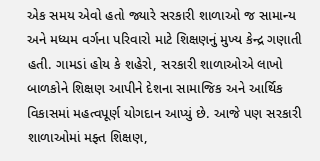એક સમય એવો હતો જ્યારે સરકારી શાળાઓ જ સામાન્ય અને મધ્યમ વર્ગના પરિવારો માટે શિક્ષણનું મુખ્ય કેન્દ્ર ગણાતી હતી. ગામડાં હોય કે શહેરો, સરકારી શાળાઓએ લાખો બાળકોને શિક્ષણ આપીને દેશના સામાજિક અને આર્થિક વિકાસમાં મહત્વપૂર્ણ યોગદાન આપ્યું છે. આજે પણ સરકારી શાળાઓમાં મફ્ત શિક્ષણ,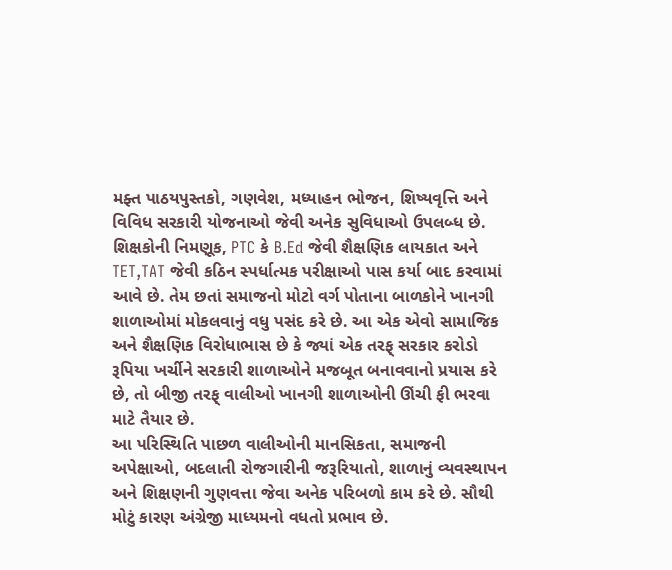મફ્ત પાઠયપુસ્તકો, ગણવેશ, મધ્યાહન ભોજન, શિષ્યવૃત્તિ અને વિવિધ સરકારી યોજનાઓ જેવી અનેક સુવિધાઓ ઉપલબ્ધ છે. શિક્ષકોની નિમણૂક, PTC કે B.Ed જેવી શૈક્ષણિક લાયકાત અને TET,TAT જેવી કઠિન સ્પર્ધાત્મક પરીક્ષાઓ પાસ કર્યા બાદ કરવામાં આવે છે. તેમ છતાં સમાજનો મોટો વર્ગ પોતાના બાળકોને ખાનગી શાળાઓમાં મોકલવાનું વધુ પસંદ કરે છે. આ એક એવો સામાજિક અને શૈક્ષણિક વિરોધાભાસ છે કે જ્યાં એક તરફ્ સરકાર કરોડો રૂપિયા ખર્ચીને સરકારી શાળાઓને મજબૂત બનાવવાનો પ્રયાસ કરે છે, તો બીજી તરફ્ વાલીઓ ખાનગી શાળાઓની ઊંચી ફી ભરવા માટે તૈયાર છે.
આ પરિસ્થિતિ પાછળ વાલીઓની માનસિકતા, સમાજની અપેક્ષાઓ, બદલાતી રોજગારીની જરૂરિયાતો, શાળાનું વ્યવસ્થાપન અને શિક્ષણની ગુણવત્તા જેવા અનેક પરિબળો કામ કરે છે. સૌથી મોટું કારણ અંગ્રેજી માધ્યમનો વધતો પ્રભાવ છે.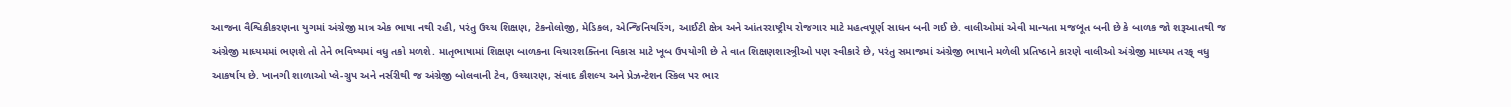આજના વૈશ્વિકીકરણના યુગમાં અંગ્રેજી માત્ર એક ભાષા નથી રહી, પરંતુ ઉચ્ચ શિક્ષણ, ટેકનોલોજી, મેડિકલ, એન્જિનિયરિંગ, આઈટી ક્ષેત્ર અને આંતરરાષ્ટ્રીય રોજગાર માટે મહત્વપૂર્ણ સાધન બની ગઈ છે. વાલીઓમાં એવી માન્યતા મજબૂત બની છે કે બાળક જો શરૂઆતથી જ અંગ્રેજી માધ્યમમાં ભણશે તો તેને ભવિષ્યમાં વધુ તકો મળશે. માતૃભાષામાં શિક્ષણ બાળકના વિચારશક્તિના વિકાસ માટે ખૂબ ઉપયોગી છે તે વાત શિક્ષણશાસ્ત્ર્રીઓ પણ સ્વીકારે છે, પરંતુ સમાજમાં અંગ્રેજી ભાષાને મળેલી પ્રતિષ્ઠાને કારણે વાલીઓ અંગ્રેજી માધ્યમ તરફ્ વધુ આકર્ષાય છે. ખાનગી શાળાઓ પ્લે-ગ્રુપ અને નર્સરીથી જ અંગ્રેજી બોલવાની ટેવ, ઉચ્ચારણ, સંવાદ કૌશલ્ય અને પ્રેઝન્ટેશન સ્કિલ પર ભાર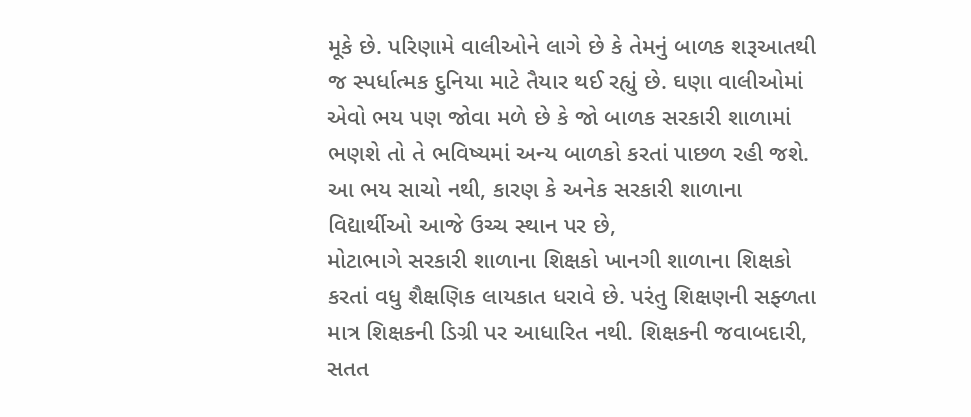મૂકે છે. પરિણામે વાલીઓને લાગે છે કે તેમનું બાળક શરૂઆતથી જ સ્પર્ધાત્મક દુનિયા માટે તૈયાર થઈ રહ્યું છે. ઘણા વાલીઓમાં એવો ભય પણ જોવા મળે છે કે જો બાળક સરકારી શાળામાં ભણશે તો તે ભવિષ્યમાં અન્ય બાળકો કરતાં પાછળ રહી જશે. આ ભય સાચો નથી, કારણ કે અનેક સરકારી શાળાના વિદ્યાર્થીઓ આજે ઉચ્ચ સ્થાન પર છે,
મોટાભાગે સરકારી શાળાના શિક્ષકો ખાનગી શાળાના શિક્ષકો કરતાં વધુ શૈક્ષણિક લાયકાત ધરાવે છે. પરંતુ શિક્ષણની સફ્ળતા માત્ર શિક્ષકની ડિગ્રી પર આધારિત નથી. શિક્ષકની જવાબદારી, સતત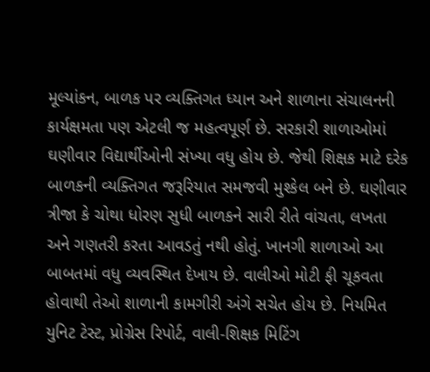મૂલ્યાંકન, બાળક પર વ્યક્તિગત ધ્યાન અને શાળાના સંચાલનની કાર્યક્ષમતા પણ એટલી જ મહત્વપૂર્ણ છે. સરકારી શાળાઓમાં ઘણીવાર વિદ્યાર્થીઓની સંખ્યા વધુ હોય છે. જેથી શિક્ષક માટે દરેક બાળકની વ્યક્તિગત જરૂરિયાત સમજવી મુશ્કેલ બને છે. ઘણીવાર ત્રીજા કે ચોથા ધોરણ સુધી બાળકને સારી રીતે વાંચતા, લખતા અને ગણતરી કરતા આવડતું નથી હોતું. ખાનગી શાળાઓ આ બાબતમાં વધુ વ્યવસ્થિત દેખાય છે. વાલીઓ મોટી ફી ચૂકવતા હોવાથી તેઓ શાળાની કામગીરી અંગે સચેત હોય છે. નિયમિત યુનિટ ટેસ્ટ, પ્રોગ્રેસ રિપોર્ટ, વાલી-શિક્ષક મિટિંગ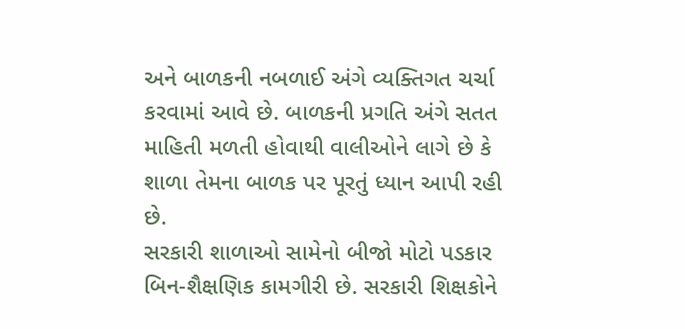અને બાળકની નબળાઈ અંગે વ્યક્તિગત ચર્ચા કરવામાં આવે છે. બાળકની પ્રગતિ અંગે સતત માહિતી મળતી હોવાથી વાલીઓને લાગે છે કે શાળા તેમના બાળક પર પૂરતું ધ્યાન આપી રહી છે.
સરકારી શાળાઓ સામેનો બીજો મોટો પડકાર બિન-શૈક્ષણિક કામગીરી છે. સરકારી શિક્ષકોને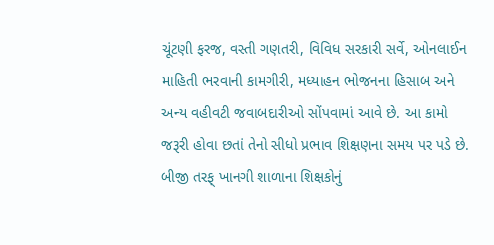ચૂંટણી ફરજ, વસ્તી ગણતરી, વિવિધ સરકારી સર્વે, ઓનલાઈન માહિતી ભરવાની કામગીરી, મધ્યાહન ભોજનના હિસાબ અને અન્ય વહીવટી જવાબદારીઓ સોંપવામાં આવે છે. આ કામો જરૂરી હોવા છતાં તેનો સીધો પ્રભાવ શિક્ષણના સમય પર પડે છે. બીજી તરફ્ ખાનગી શાળાના શિક્ષકોનું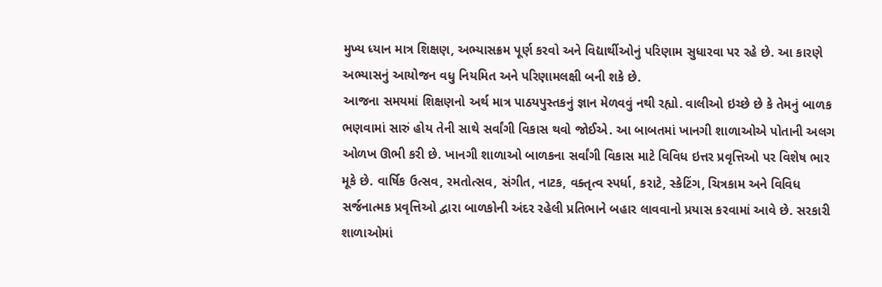મુખ્ય ધ્યાન માત્ર શિક્ષણ, અભ્યાસક્રમ પૂર્ણ કરવો અને વિદ્યાર્થીઓનું પરિણામ સુધારવા પર રહે છે. આ કારણે અભ્યાસનું આયોજન વધુ નિયમિત અને પરિણામલક્ષી બની શકે છે.
આજના સમયમાં શિક્ષણનો અર્થ માત્ર પાઠયપુસ્તકનું જ્ઞાન મેળવવું નથી રહ્યો. વાલીઓ ઇચ્છે છે કે તેમનું બાળક ભણવામાં સારું હોય તેની સાથે સર્વાંગી વિકાસ થવો જોઈએ. આ બાબતમાં ખાનગી શાળાઓએ પોતાની અલગ ઓળખ ઊભી કરી છે. ખાનગી શાળાઓ બાળકના સર્વાંગી વિકાસ માટે વિવિધ ઇત્તર પ્રવૃત્તિઓ પર વિશેષ ભાર મૂકે છે. વાર્ષિક ઉત્સવ, રમતોત્સવ, સંગીત, નાટક, વક્તૃત્વ સ્પર્ધા, કરાટે, સ્કેટિંગ, ચિત્રકામ અને વિવિધ સર્જનાત્મક પ્રવૃત્તિઓ દ્વારા બાળકોની અંદર રહેલી પ્રતિભાને બહાર લાવવાનો પ્રયાસ કરવામાં આવે છે. સરકારી શાળાઓમાં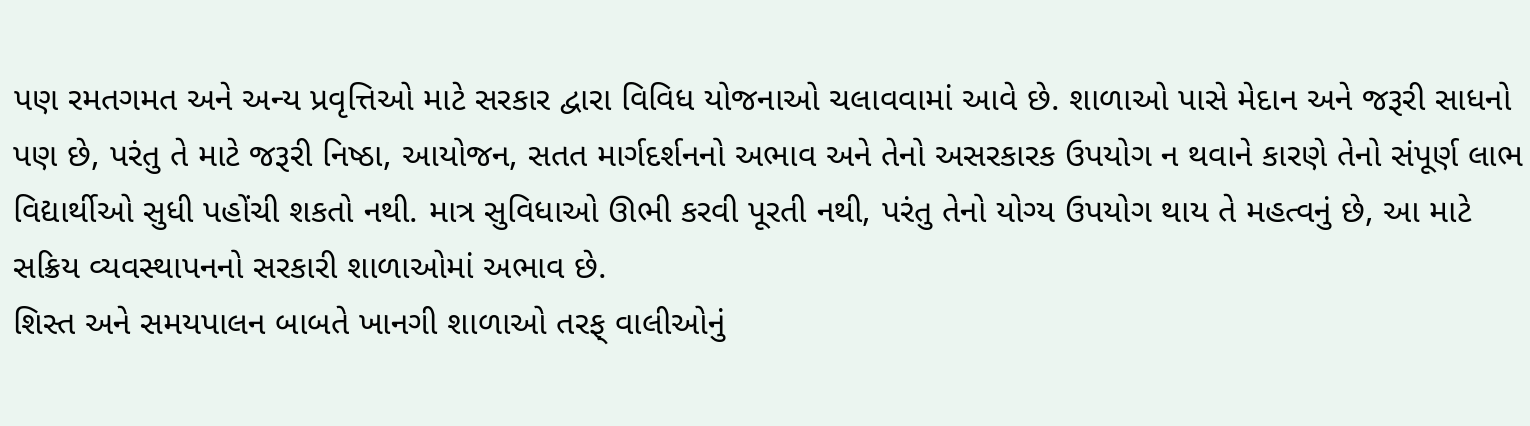પણ રમતગમત અને અન્ય પ્રવૃત્તિઓ માટે સરકાર દ્વારા વિવિધ યોજનાઓ ચલાવવામાં આવે છે. શાળાઓ પાસે મેદાન અને જરૂરી સાધનો પણ છે, પરંતુ તે માટે જરૂરી નિષ્ઠા, આયોજન, સતત માર્ગદર્શનનો અભાવ અને તેનો અસરકારક ઉપયોગ ન થવાને કારણે તેનો સંપૂર્ણ લાભ વિદ્યાર્થીઓ સુધી પહોંચી શકતો નથી. માત્ર સુવિધાઓ ઊભી કરવી પૂરતી નથી, પરંતુ તેનો યોગ્ય ઉપયોગ થાય તે મહત્વનું છે, આ માટે સક્રિય વ્યવસ્થાપનનો સરકારી શાળાઓમાં અભાવ છે.
શિસ્ત અને સમયપાલન બાબતે ખાનગી શાળાઓ તરફ્ વાલીઓનું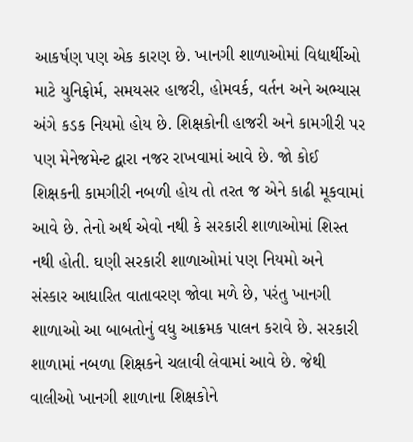આકર્ષણ પણ એક કારણ છે. ખાનગી શાળાઓમાં વિદ્યાર્થીઓ માટે યુનિફોર્મ, સમયસર હાજરી, હોમવર્ક, વર્તન અને અભ્યાસ અંગે કડક નિયમો હોય છે. શિક્ષકોની હાજરી અને કામગીરી પર પણ મેનેજમેન્ટ દ્વારા નજર રાખવામાં આવે છે. જો કોઈ શિક્ષકની કામગીરી નબળી હોય તો તરત જ એને કાઢી મૂકવામાં આવે છે. તેનો અર્થ એવો નથી કે સરકારી શાળાઓમાં શિસ્ત નથી હોતી. ઘણી સરકારી શાળાઓમાં પણ નિયમો અને સંસ્કાર આધારિત વાતાવરણ જોવા મળે છે, પરંતુ ખાનગી શાળાઓ આ બાબતોનું વધુ આક્રમક પાલન કરાવે છે. સરકારી શાળામાં નબળા શિક્ષકને ચલાવી લેવામાં આવે છે. જેથી વાલીઓ ખાનગી શાળાના શિક્ષકોને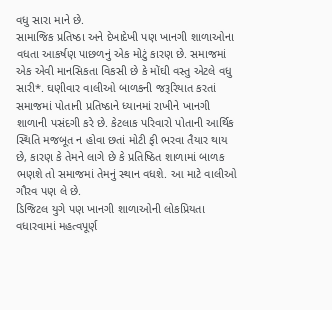વધુ સારા માને છે.
સામાજિક પ્રતિષ્ઠા અને દેખાદેખી પણ ખાનગી શાળાઓના વધતા આકર્ષણ પાછળનું એક મોટું કારણ છે. સમાજમાં એક એવી માનસિકતા વિકસી છે કે મોંઘી વસ્તુ એટલે વધુ સારી*. ઘણીવાર વાલીઓ બાળકની જરૂરિયાત કરતાં સમાજમાં પોતાની પ્રતિષ્ઠાને ધ્યાનમાં રાખીને ખાનગી શાળાની પસંદગી કરે છે. કેટલાક પરિવારો પોતાની આર્થિક સ્થિતિ મજબૂત ન હોવા છતાં મોટી ફી ભરવા તૈયાર થાય છે, કારણ કે તેમને લાગે છે કે પ્રતિષ્ઠિત શાળામાં બાળક ભણશે તો સમાજમાં તેમનું સ્થાન વધશે. આ માટે વાલીઓ ગૌરવ પણ લે છે.
ડિજિટલ યુગે પણ ખાનગી શાળાઓની લોકપ્રિયતા વધારવામાં મહત્વપૂર્ણ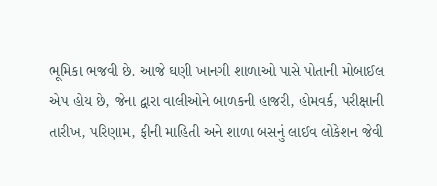ભૂમિકા ભજવી છે. આજે ઘણી ખાનગી શાળાઓ પાસે પોતાની મોબાઈલ એપ હોય છે, જેના દ્વારા વાલીઓને બાળકની હાજરી, હોમવર્ક, પરીક્ષાની તારીખ, પરિણામ, ફીની માહિતી અને શાળા બસનું લાઈવ લોકેશન જેવી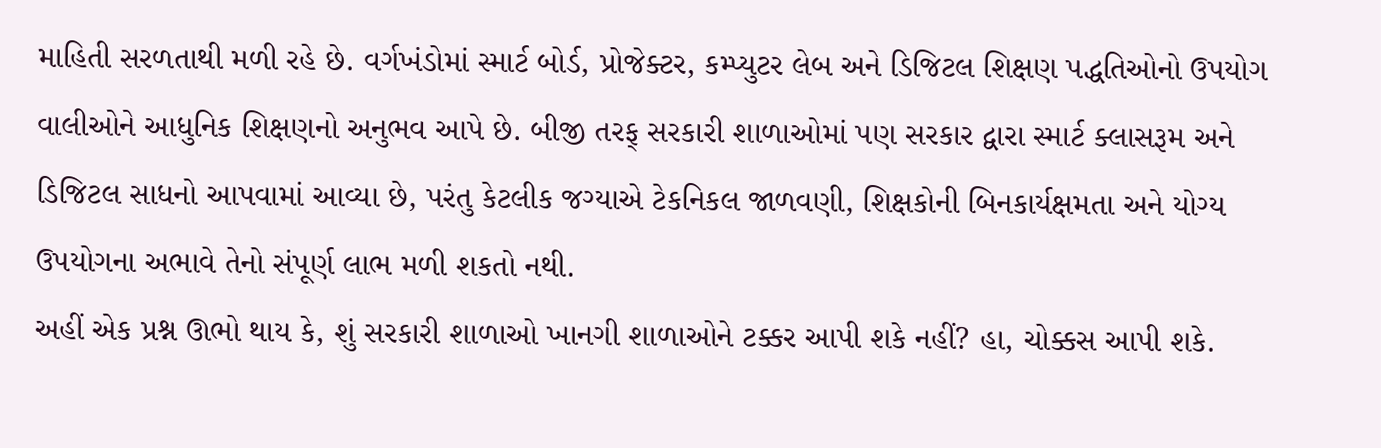માહિતી સરળતાથી મળી રહે છે. વર્ગખંડોમાં સ્માર્ટ બોર્ડ, પ્રોજેક્ટર, કમ્પ્યુટર લેબ અને ડિજિટલ શિક્ષણ પદ્ધતિઓનો ઉપયોગ વાલીઓને આધુનિક શિક્ષણનો અનુભવ આપે છે. બીજી તરફ્ સરકારી શાળાઓમાં પણ સરકાર દ્વારા સ્માર્ટ ક્લાસરૂમ અને ડિજિટલ સાધનો આપવામાં આવ્યા છે, પરંતુ કેટલીક જગ્યાએ ટેકનિકલ જાળવણી, શિક્ષકોની બિનકાર્યક્ષમતા અને યોગ્ય ઉપયોગના અભાવે તેનો સંપૂર્ણ લાભ મળી શકતો નથી.
અહીં એક પ્રશ્ન ઊભો થાય કે, શું સરકારી શાળાઓ ખાનગી શાળાઓને ટક્કર આપી શકે નહીં? હા, ચોક્કસ આપી શકે.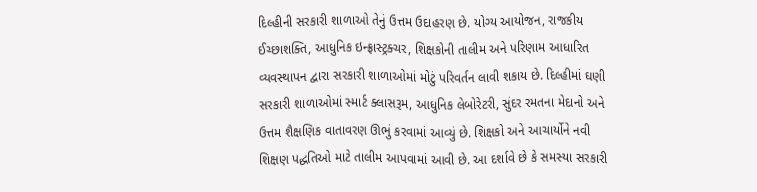દિલ્હીની સરકારી શાળાઓ તેનું ઉત્તમ ઉદાહરણ છે. યોગ્ય આયોજન, રાજકીય ઈચ્છાશક્તિ, આધુનિક ઇન્ફ્રાસ્ટ્રક્ચર, શિક્ષકોની તાલીમ અને પરિણામ આધારિત વ્યવસ્થાપન દ્વારા સરકારી શાળાઓમાં મોટું પરિવર્તન લાવી શકાય છે. દિલ્હીમાં ઘણી સરકારી શાળાઓમાં સ્માર્ટ ક્લાસરૂમ, આધુનિક લેબોરેટરી, સુંદર રમતના મેદાનો અને ઉત્તમ શૈક્ષણિક વાતાવરણ ઊભું કરવામાં આવ્યું છે. શિક્ષકો અને આચાર્યોને નવી શિક્ષણ પદ્ધતિઓ માટે તાલીમ આપવામાં આવી છે. આ દર્શાવે છે કે સમસ્યા સરકારી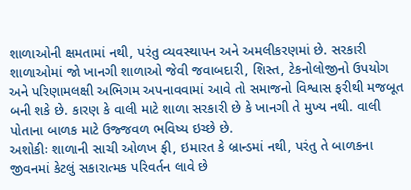શાળાઓની ક્ષમતામાં નથી, પરંતુ વ્યવસ્થાપન અને અમલીકરણમાં છે. સરકારી શાળાઓમાં જો ખાનગી શાળાઓ જેવી જવાબદારી, શિસ્ત, ટેકનોલોજીનો ઉપયોગ અને પરિણામલક્ષી અભિગમ અપનાવવામાં આવે તો સમાજનો વિશ્વાસ ફરીથી મજબૂત બની શકે છે. કારણ કે વાલી માટે શાળા સરકારી છે કે ખાનગી તે મુખ્ય નથી. વાલી પોતાના બાળક માટે ઉજ્જવળ ભવિષ્ય ઇચ્છે છે.
અશોકીઃ શાળાની સાચી ઓળખ ફી, ઇમારત કે બ્રાન્ડમાં નથી, પરંતુ તે બાળકના જીવનમાં કેટલું સકારાત્મક પરિવર્તન લાવે છે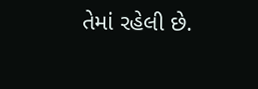તેમાં રહેલી છે.